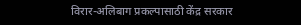विरार-अलिबाग प्रकल्पासाठी केंद्र सरकार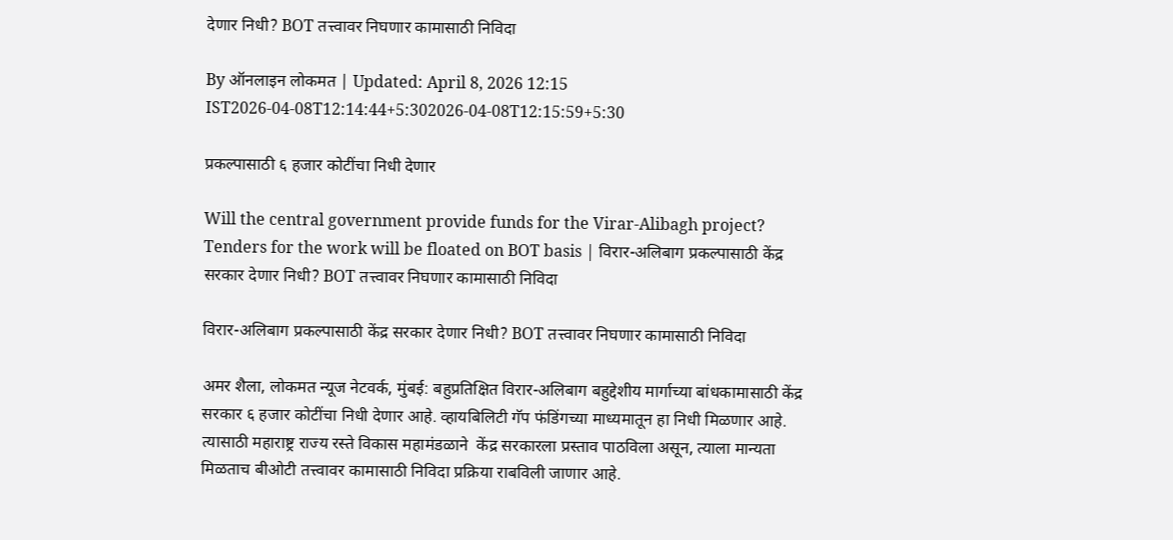देणार निधी? BOT तत्त्वावर निघणार कामासाठी निविदा

By ऑनलाइन लोकमत | Updated: April 8, 2026 12:15 IST2026-04-08T12:14:44+5:302026-04-08T12:15:59+5:30

प्रकल्पासाठी ६ हजार कोटींचा निधी देणार

Will the central government provide funds for the Virar-Alibagh project? Tenders for the work will be floated on BOT basis | विरार-अलिबाग प्रकल्पासाठी केंद्र सरकार देणार निधी? BOT तत्त्वावर निघणार कामासाठी निविदा

विरार-अलिबाग प्रकल्पासाठी केंद्र सरकार देणार निधी? BOT तत्त्वावर निघणार कामासाठी निविदा

अमर शैला, लोकमत न्यूज नेटवर्क, मुंबई: बहुप्रतिक्षित विरार-अलिबाग बहुद्देशीय मार्गाच्या बांधकामासाठी केंद्र सरकार ६ हजार कोटींचा निधी देणार आहे. व्हायबिलिटी गॅप फंडिंगच्या माध्यमातून हा निधी मिळणार आहे. त्यासाठी महाराष्ट्र राज्य रस्ते विकास महामंडळाने  केंद्र सरकारला प्रस्ताव पाठविला असून, त्याला मान्यता मिळताच बीओटी तत्त्वावर कामासाठी निविदा प्रक्रिया राबविली जाणार आहे.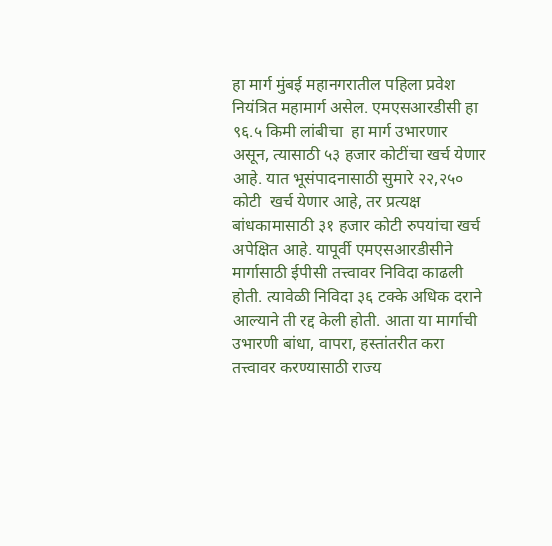हा मार्ग मुंबई महानगरातील पहिला प्रवेश नियंत्रित महामार्ग असेल. एमएसआरडीसी हा ९६.५ किमी लांबीचा  हा मार्ग उभारणार असून, त्यासाठी ५३ हजार कोटींचा खर्च येणार आहे. यात भूसंपादनासाठी सुमारे २२,२५० कोटी  खर्च येणार आहे, तर प्रत्यक्ष बांधकामासाठी ३१ हजार कोटी रुपयांचा खर्च अपेक्षित आहे. यापूर्वी एमएसआरडीसीने मार्गासाठी ईपीसी तत्त्वावर निविदा काढली होती. त्यावेळी निविदा ३६ टक्के अधिक दराने आल्याने ती रद्द केली होती. आता या मार्गाची उभारणी बांधा, वापरा, हस्तांतरीत करा  तत्त्वावर करण्यासाठी राज्य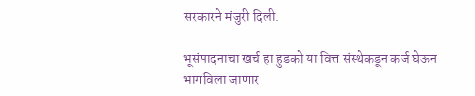सरकारने मंजुरी दिली.

भूसंपादनाचा खर्च हा हुडको या वित्त संस्थेकडून कर्ज घेऊन भागविला जाणार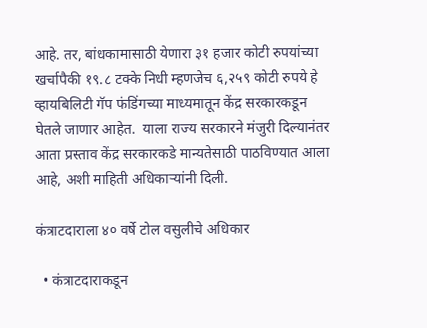आहे. तर, बांधकामासाठी येणारा ३१ हजार कोटी रुपयांच्या खर्चापैकी १९.८ टक्के निधी म्हणजेच ६,२५९ कोटी रुपये हे व्हायबिलिटी गॅप फंडिंगच्या माध्यमातून केंद्र सरकारकडून घेतले जाणार आहेत.  याला राज्य सरकारने मंजुरी दिल्यानंतर आता प्रस्ताव केंद्र सरकारकडे मान्यतेसाठी पाठविण्यात आला आहे, अशी माहिती अधिकाऱ्यांनी दिली.

कंत्राटदाराला ४० वर्षे टोल वसुलीचे अधिकार

  • कंत्राटदाराकडून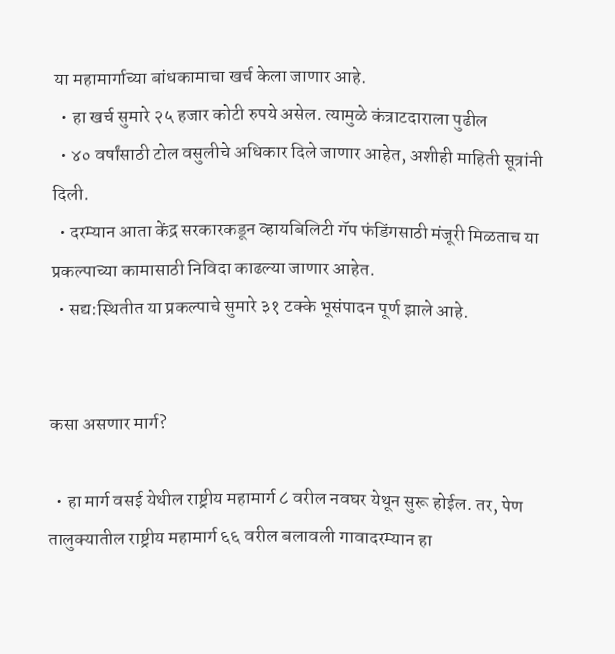या महामार्गाच्या बांधकामाचा खर्च केला जाणार आहे.
  • हा खर्च सुमारे २५ हजार कोटी रुपये असेल. त्यामुळे कंत्राटदाराला पुढील
  • ४० वर्षांसाठी टोल वसुलीचे अधिकार दिले जाणार आहेत, अशीही माहिती सूत्रांनी दिली.
  • दरम्यान आता केंद्र सरकारकडून व्हायबिलिटी गॅप फंडिंगसाठी मंजूरी मिळताच या प्रकल्पाच्या कामासाठी निविदा काढल्या जाणार आहेत.
  • सद्य:स्थितीत या प्रकल्पाचे सुमारे ३१ टक्के भूसंपादन पूर्ण झाले आहे.


कसा असणार मार्ग?

  • हा मार्ग वसई येथील राष्ट्रीय महामार्ग ८ वरील नवघर येथून सुरू होईल. तर, पेण तालुक्यातील राष्ट्रीय महामार्ग ६६ वरील बलावली गावादरम्यान हा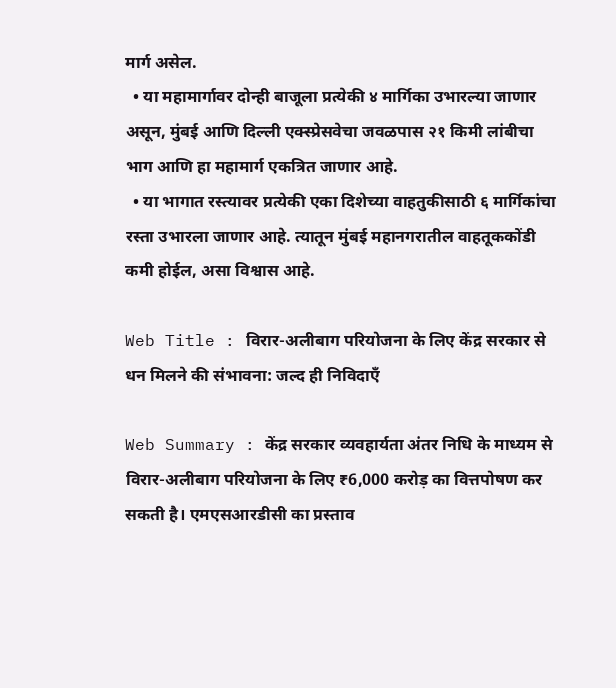मार्ग असेल.
  • या महामार्गावर दोन्ही बाजूला प्रत्येकी ४ मार्गिका उभारल्या जाणार असून, मुंबई आणि दिल्ली एक्स्प्रेसवेचा जवळपास २१ किमी लांबीचा भाग आणि हा महामार्ग एकत्रित जाणार आहे.
  • या भागात रस्त्यावर प्रत्येकी एका दिशेच्या वाहतुकीसाठी ६ मार्गिकांचा रस्ता उभारला जाणार आहे. त्यातून मुंबई महानगरातील वाहतूककोंडी कमी होईल, असा विश्वास आहे.

Web Title : विरार-अलीबाग परियोजना के लिए केंद्र सरकार से धन मिलने की संभावना: जल्द ही निविदाएँ

Web Summary : केंद्र सरकार व्यवहार्यता अंतर निधि के माध्यम से विरार-अलीबाग परियोजना के लिए ₹6,000 करोड़ का वित्तपोषण कर सकती है। एमएसआरडीसी का प्रस्ताव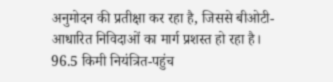अनुमोदन की प्रतीक्षा कर रहा है, जिससे बीओटी-आधारित निविदाओं का मार्ग प्रशस्त हो रहा है। 96.5 किमी नियंत्रित-पहुंच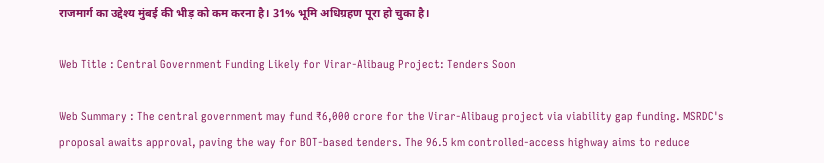राजमार्ग का उद्देश्य मुंबई की भीड़ को कम करना है। 31% भूमि अधिग्रहण पूरा हो चुका है।

Web Title : Central Government Funding Likely for Virar-Alibaug Project: Tenders Soon

Web Summary : The central government may fund ₹6,000 crore for the Virar-Alibaug project via viability gap funding. MSRDC's proposal awaits approval, paving the way for BOT-based tenders. The 96.5 km controlled-access highway aims to reduce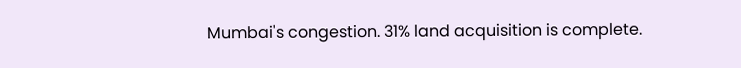Mumbai's congestion. 31% land acquisition is complete.